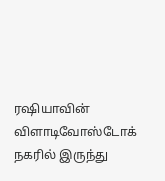ரஷியாவின் விளாடிவோஸ்டோக் நகரில் இருந்து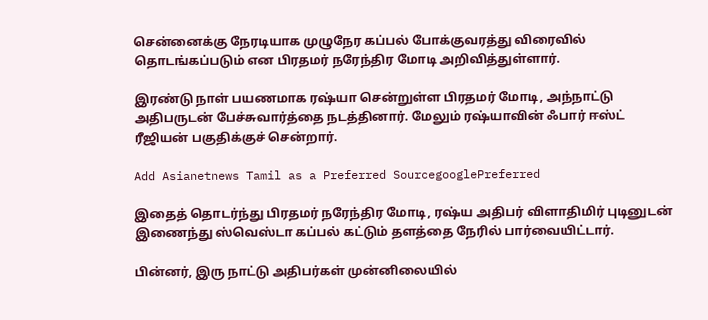சென்னைக்கு நேரடியாக முழுநேர கப்பல் போக்குவரத்து விரைவில் தொடங்கப்படும் என பிரதமர் நரேந்திர மோடி அறிவித்துள்ளார்.

இரண்டு நாள் பயணமாக ரஷ்யா சென்றுள்ள பிரதமர் மோடி, அந்நாட்டு அதிபருடன் பேச்சுவார்த்தை நடத்தினார். மேலும் ரஷ்யாவின் ஃபார் ஈஸ்ட் ரீஜியன் பகுதிக்குச் சென்றார்.

Add Asianetnews Tamil as a Preferred SourcegooglePreferred

இதைத் தொடர்ந்து பிரதமர் நரேந்திர மோடி, ரஷ்ய அதிபர் விளாதிமிர் புடினுடன் இணைந்து ஸ்வெஸ்டா கப்பல் கட்டும் தளத்தை நேரில் பார்வையிட்டார்.

பின்னர், இரு நாட்டு அதிபர்கள் முன்னிலையில்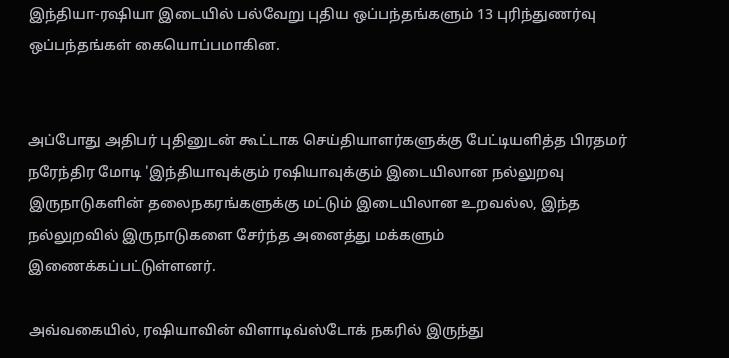இந்தியா-ரஷியா இடையில் பல்வேறு புதிய ஒப்பந்தங்களும் 13 புரிந்துணர்வு ஒப்பந்தங்கள் கையொப்பமாகின.


அப்போது அதிபர் புதினுடன் கூட்டாக செய்தியாளர்களுக்கு பேட்டியளித்த பிரதமர் நரேந்திர மோடி 'இந்தியாவுக்கும் ரஷியாவுக்கும் இடையிலான நல்லுறவு இருநாடுகளின் தலைநகரங்களுக்கு மட்டும் இடையிலான உறவல்ல, இந்த நல்லுறவில் இருநாடுகளை சேர்ந்த அனைத்து மக்களும் இணைக்கப்பட்டுள்ளனர்.

அவ்வகையில், ரஷியாவின் விளாடிவ்ஸ்டோக் நகரில் இருந்து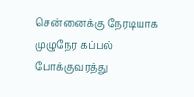சென்னைக்கு நேரடியாக முழுநேர கப்பல் போக்குவரத்து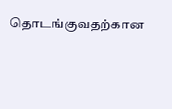தொடங்குவதற்கான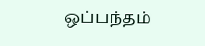ஒப்பந்தம்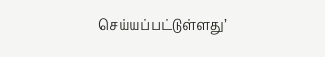செய்யப்பட்டுள்ளது’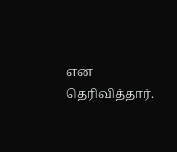என தெரிவித்தார்.